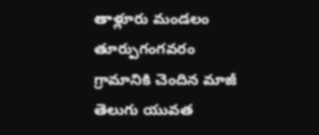తాళ్లూరు మండలం తూర్పుగంగవరం గ్రామానికి చెందిన మాజీ తెలుగు యువత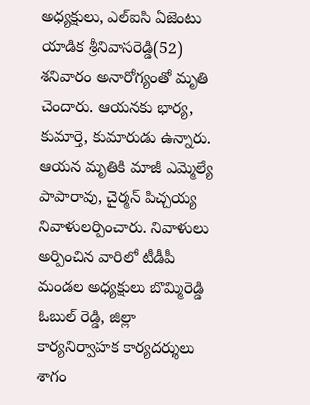అధ్యక్షులు, ఎల్ఐసి ఏజెంటు యాడిక శ్రీనివాసరెడ్డి(52) శనివారం అనారోగ్యంతో మృతి చెందారు. ఆయనకు భార్య, కుమార్తె, కుమారుడు ఉన్నారు. ఆయన మృతికి మాజీ ఎమ్మెల్యే పాపారావు, చైర్మన్ పిచ్చయ్య నివాళులర్పించారు. నివాళులు అర్పించిన వారిలో టీడీపీ మండల అధ్యక్షులు బొమ్మిరెడ్డి ఓబుల్ రెడ్డి, జిల్లా కార్యనిర్వాహక కార్యదర్శులు శాగం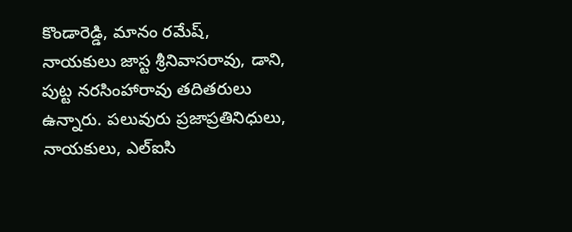కొండారెడ్డి, మానం రమేష్, నాయకులు జాస్ట శ్రీనివాసరావు, డాని, పుట్ట నరసింహారావు తదితరులు ఉన్నారు. పలువురు ప్రజాప్రతినిధులు, నాయకులు, ఎల్ఐసి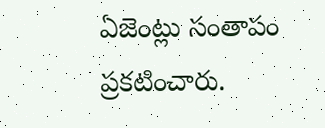ఏజెంట్లు సంతాపం ప్రకటించారు.